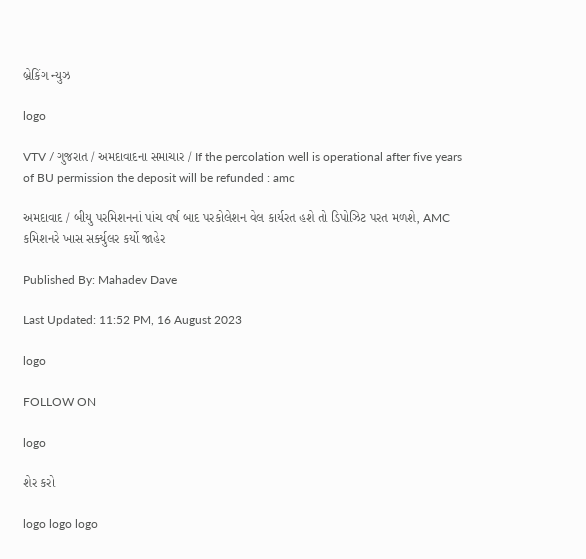બ્રેકિંગ ન્યુઝ

logo

VTV / ગુજરાત / અમદાવાદના સમાચાર / If the percolation well is operational after five years of BU permission the deposit will be refunded : amc

અમદાવાદ / બીયુ પરમિશનનાં પાંચ વર્ષ બાદ પરકોલેશન વેલ કાર્યરત હશે તો ડિપોઝિટ પરત મળશે, AMC કમિશનરે ખાસ સર્ક્યુલર કર્યો જાહેર

Published By: Mahadev Dave

Last Updated: 11:52 PM, 16 August 2023

logo

FOLLOW ON

logo

શેર કરો

logo logo logo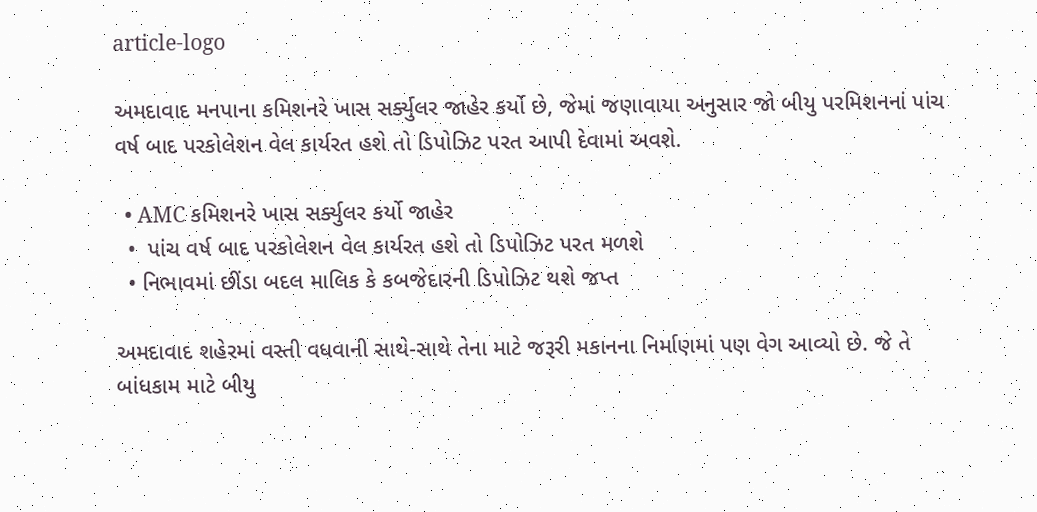article-logo

અમદાવાદ મનપાના કમિશનરે ખાસ સર્ક્યુલર જાહેર કર્યો છે, જેમાં જણાવાયા અનુસાર જો બીયુ પરમિશનનાં પાંચ વર્ષ બાદ પરકોલેશન વેલ કાર્યરત હશે તો ડિપોઝિટ પરત આપી દેવામાં અવશે.

  • AMC કમિશનરે ખાસ સર્ક્યુલર કર્યો જાહેર
  •  પાંચ વર્ષ બાદ પરકોલેશન વેલ કાર્યરત હશે તો ડિપોઝિટ પરત મળશે
  • નિભાવમાં છીંડા બદલ માલિક કે કબજેદારની ડિપોઝિટ થશે જપ્ત

અમદાવાદ શહેરમાં વસ્તી વધવાની સાથે-સાથે તેના માટે જરૂરી મકાનના નિર્માણમાં પણ વેગ આવ્યો છે. જે તે બાંધકામ માટે બીયુ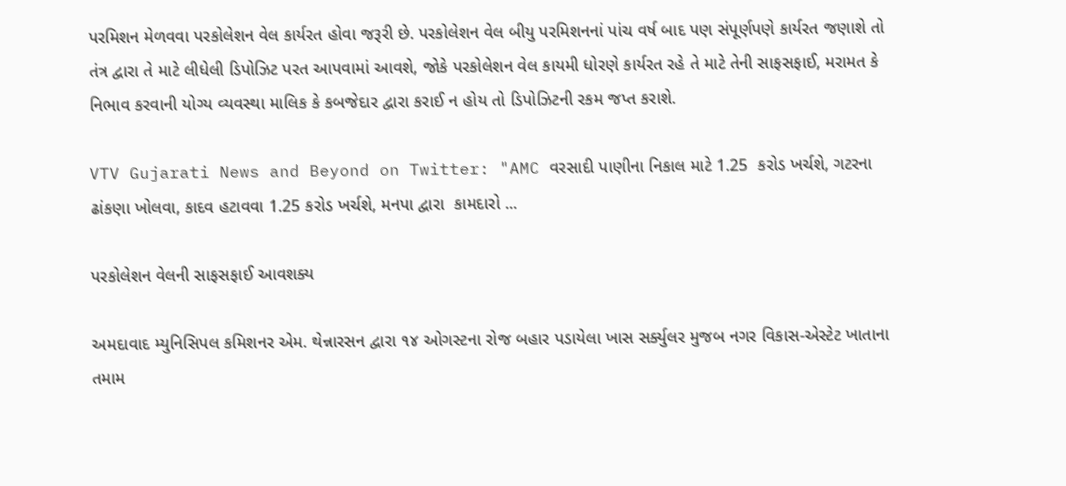પરમિશન મેળવવા પરકોલેશન વેલ કાર્યરત હોવા જરૂરી છે. પરકોલેશન વેલ બીયુ પરમિશનનાં પાંચ વર્ષ બાદ પણ સંપૂર્ણપણે કાર્યરત જણાશે તો તંત્ર દ્વારા તે માટે લીધેલી ડિપોઝિટ પરત આપવામાં આવશે, જોકે પરકોલેશન વેલ કાયમી ધોરણે કાર્યરત રહે તે માટે તેની સાફસફાઈ, મરામત કે નિભાવ કરવાની યોગ્ય વ્યવસ્થા માલિક કે કબજેદાર દ્વારા કરાઈ ન હોય તો ડિપોઝિટની રકમ જપ્ત કરાશે.

VTV Gujarati News and Beyond on Twitter: "AMC વરસાદી પાણીના નિકાલ માટે 1.25  કરોડ ખર્ચશે, ગટરના ઢાંકણા ખોલવા, કાદવ હટાવવા 1.25 કરોડ ખર્ચશે, મનપા દ્વારા  કામદારો ...

પરકોલેશન વેલની સાફસફાઈ આવશક્ય

અમદાવાદ મ્યુનિસિપલ કમિશનર એમ. થેન્નારસન દ્વારા ૧૪ ઓગસ્ટના રોજ બહાર પડાયેલા ખાસ સર્ક્યુલર મુજબ નગર વિકાસ-એસ્ટેટ ખાતાના તમામ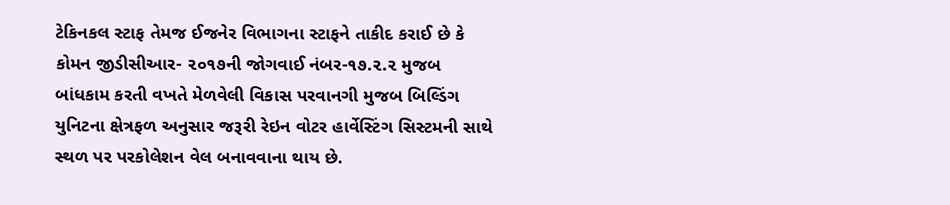ટેક‌િનકલ સ્ટાફ તેમજ ઈજનેર વિભાગના સ્ટાફને તાકીદ કરાઈ છે કે કોમન જીડીસીઆર- ૨૦૧૭ની જોગવાઈ નંબર-૧૭.૨.૨ મુજબ બાંધકામ કરતી વખતે મેળવેલી વિકાસ પરવાનગી મુજબ બિલ્ડિંગ યુનિટના ક્ષેત્રફળ અનુસાર જરૂરી રેઇન વોટર હાર્વેસ્ટિંગ સિસ્ટમની સાથે સ્થળ પર પરકોલેશન વેલ બનાવવાના થાય છે.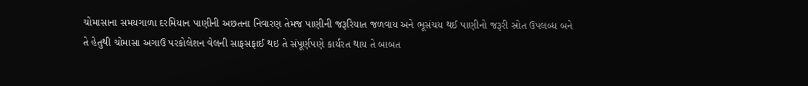ચોમાસાના સમયગાળા દરમિયાન પાણીની અછતના નિવારણ તેમજ પાણીની જરૂરિયાત જળવાય અને ભૂસંચય થઈ પાણીનો જરૂરી સ્રોત ઉપલબ્ધ બને તે હેતુથી ચોમાસા અગાઉ પરકોલેશન વેલની સાફસફાઈ થઇ તે સંપૂર્ણપણે કાર્યરત થાય તે બાબત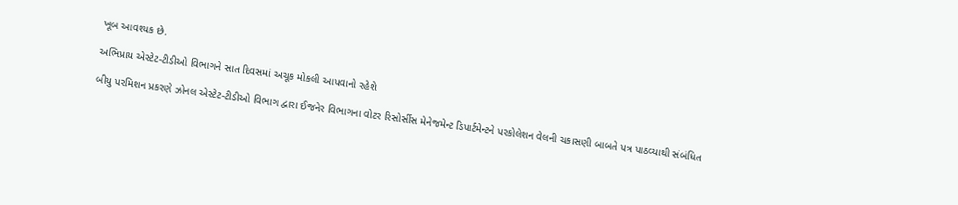ખૂબ આવશ્યક છે.

અભિપ્રાય એસ્ટેટ-ટીડીઓ વિભાગને સાત દિવસમાં અચૂક મોકલી આપવાનો રહેશે

બીયુ પરમિશન પ્રકરણે ઝોનલ એસ્ટેટ-ટીડીઓ વિભાગ દ્વારા ઈજનેર વિભાગના વોટર રિસોર્સીસ મેનેજમેન્ટ ડિપાર્ટમેન્ટને પરકોલેશન વેલની ચકાસણી બાબતે પત્ર પાઠવ્યાથી સંબંધિત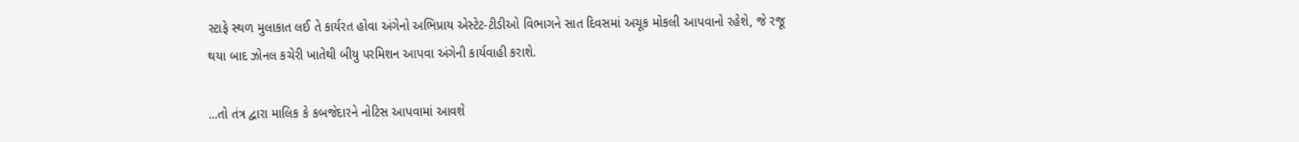સ્ટાફે સ્થળ મુલાકાત લઈ તે કાર્યરત હોવા અંગેનો અભિપ્રાય એસ્ટેટ-ટીડીઓ વિભાગને સાત દિવસમાં અચૂક મોકલી આપવાનો રહેશે, જે રજૂ થયા બાદ ઝોનલ કચેરી ખાતેથી બીયુ પરમિશન આપવા અંગેની કાર્યવાહી કરાશે.

...તો તંત્ર દ્વારા માલિક કે કબજેદારને નોટિસ આપવામાં આવશે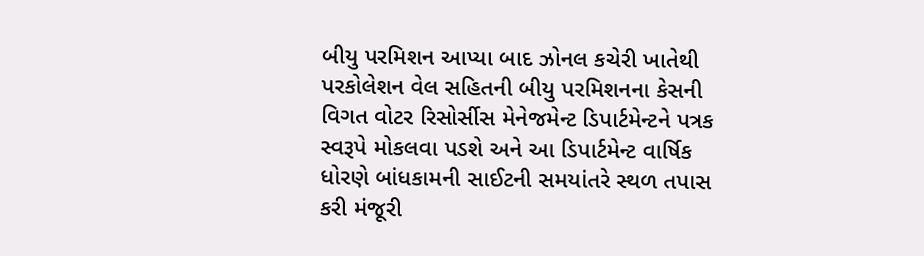બીયુ પરમિશન આપ્યા બાદ ઝોનલ કચેરી ખાતેથી પરકોલેશન વેલ સહિતની બીયુ પરમિશનના કેસની વિગત વોટર રિસોર્સીસ મેનેજમેન્ટ ડિપાર્ટમેન્ટને પત્રક સ્વરૂપે મોકલવા પડશે અને આ ડિપાર્ટમેન્ટ વાર્ષિક ધોરણે બાંધકામની સાઈટની સમયાંતરે સ્થળ તપાસ કરી મંજૂરી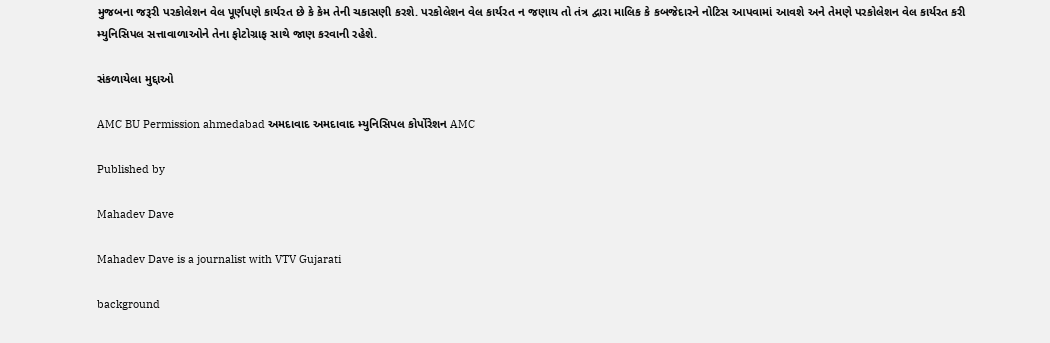મુજબના જરૂરી પરકોલેશન વેલ પૂર્ણપણે કાર્યરત છે કે કેમ તેની ચકાસણી કરશે. પરકોલેશન વેલ કાર્યરત ન જણાય તો તંત્ર દ્વારા માલિક કે કબજેદારને નોટિસ આપવામાં આવશે અને તેમણે પરકોલેશન વેલ કાર્યરત કરી મ્યુનિસિપલ સત્તાવાળાઓને તેના ફોટોગ્રાફ સાથે જાણ કરવાની રહેશે.

સંકળાયેલા મુદ્દાઓ

AMC BU Permission ahmedabad અમદાવાદ અમદાવાદ મ્યુનિસિપલ કોર્પોરેશન AMC

Published by

Mahadev Dave

Mahadev Dave is a journalist with VTV Gujarati

background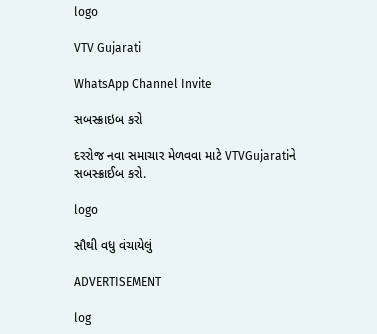logo

VTV Gujarati

WhatsApp Channel Invite

સબસ્ક્રાઇબ કરો

દરરોજ નવા સમાચાર મેળવવા માટે VTVGujaratiને સબસ્ક્રાઈબ કરો.

logo

સૌથી વધુ વંચાયેલું

ADVERTISEMENT

log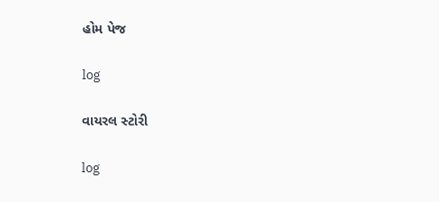હોમ પેજ

log

વાયરલ સ્ટોરી

log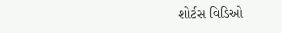શોર્ટસ વિડિઓ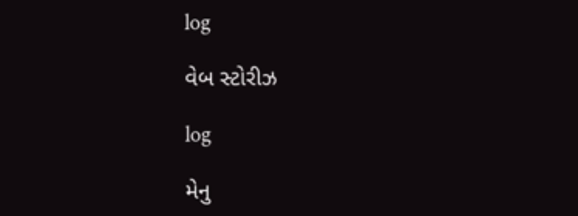log

વેબ સ્ટોરીઝ

log

મેનુ